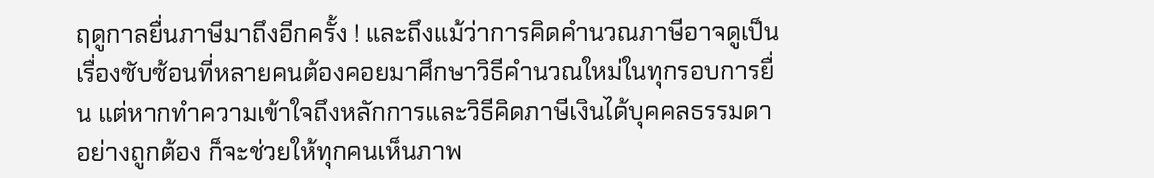ฤดูกาลยื่นภาษีมาถึงอีกครั้ง ! และถึงแม้ว่าการคิดคำนวณภาษีอาจดูเป็นเรื่องซับซ้อนที่หลายคนต้องคอยมาศึกษาวิธีคำนวณใหม่ในทุกรอบการยื่น แต่หากทำความเข้าใจถึงหลักการและวิธีคิดภาษีเงินได้บุคคลธรรมดาอย่างถูกต้อง ก็จะช่วยให้ทุกคนเห็นภาพ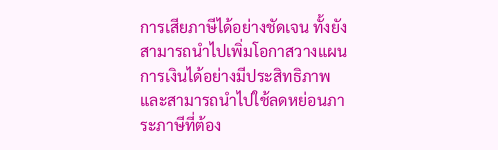การเสียภาษีได้อย่างชัดเจน ทั้งยังสามารถนำไปเพิ่มโอกาสวางแผนการเงินได้อย่างมีประสิทธิภาพ และสามารถนำไปใช้ลดหย่อนภาระภาษีที่ต้อง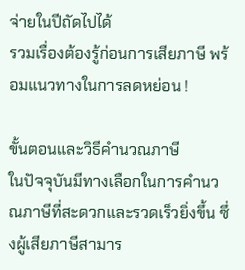จ่ายในปีถัดไปได้
รวมเรื่องต้องรู้ก่อนการเสียภาษี พร้อมแนวทางในการลดหย่อน !

ขั้นตอนและวิธีคำนวณภาษี
ในปัจจุบันมีทางเลือกในการคํานวณภาษีที่สะดวกและรวดเร็วยิ่งขึ้น ซึ่งผู้เสียภาษีสามาร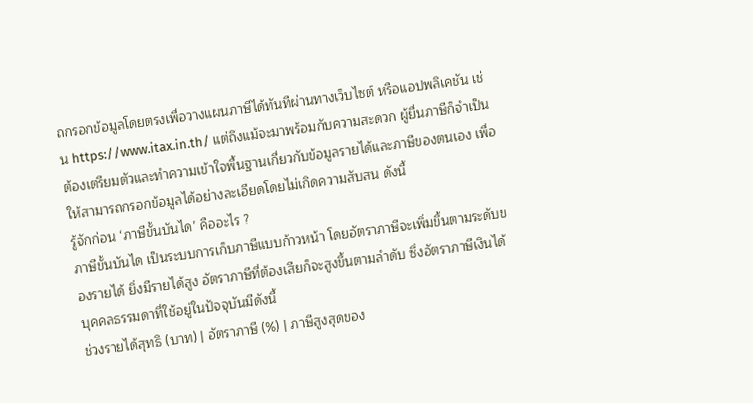ถกรอกข้อมูลโดยตรงเพื่อวางแผนภาษีได้ทันทีผ่านทางเว็บไซต์ หรือแอปพลิเคชัน เช่น https://www.itax.in.th/ แต่ถึงแม้จะมาพร้อมกับความสะดวก ผู้ยื่นภาษีก็จำเป็นต้องเตรียมตัวและทำความเข้าใจพื้นฐานเกี่ยวกับข้อมูลรายได้และภาษีของตนเอง เพื่อให้สามารถกรอกข้อมูลได้อย่างละเอียดโดยไม่เกิดความสับสน ดังนี้
รู้จักก่อน ‘ภาษีขั้นบันได’ คืออะไร ?
ภาษีขั้นบันได เป็นระบบการเก็บภาษีแบบก้าวหน้า โดยอัตราภาษีจะเพิ่มขึ้นตามระดับของรายได้ ยิ่งมีรายได้สูง อัตราภาษีที่ต้องเสียก็จะสูงขึ้นตามลำดับ ซึ่งอัตราภาษีเงินได้บุคคลธรรมดาที่ใช้อยู่ในปัจจุบันมีดังนี้
ช่วงรายได้สุทธิ (บาท) | อัตราภาษี (%) | ภาษีสูงสุดของ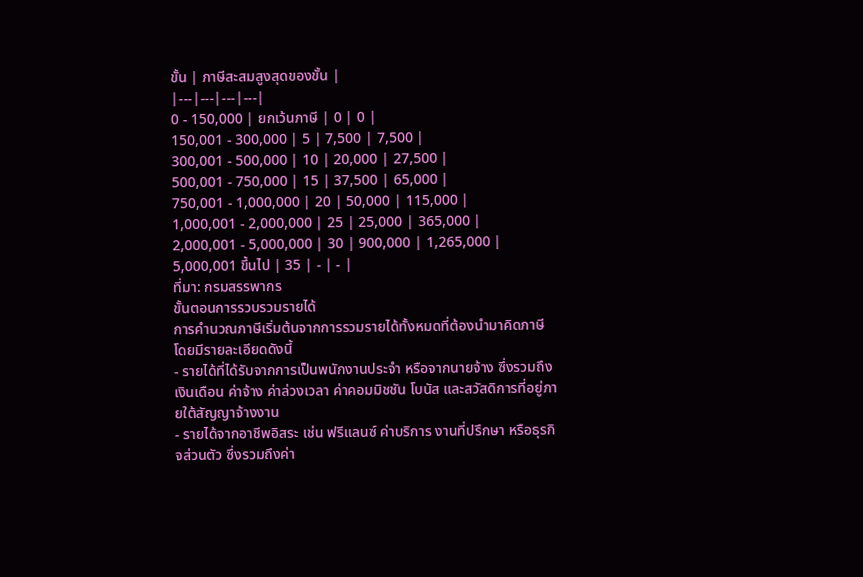ขั้น | ภาษีสะสมสูงสุดของขั้น |
|---|---|---|---|
0 - 150,000 | ยกเว้นภาษี | 0 | 0 |
150,001 - 300,000 | 5 | 7,500 | 7,500 |
300,001 - 500,000 | 10 | 20,000 | 27,500 |
500,001 - 750,000 | 15 | 37,500 | 65,000 |
750,001 - 1,000,000 | 20 | 50,000 | 115,000 |
1,000,001 - 2,000,000 | 25 | 25,000 | 365,000 |
2,000,001 - 5,000,000 | 30 | 900,000 | 1,265,000 |
5,000,001 ขึ้นไป | 35 | - | - |
ที่มา: กรมสรรพากร
ขั้นตอนการรวบรวมรายได้
การคำนวณภาษีเริ่มต้นจากการรวมรายได้ทั้งหมดที่ต้องนำมาคิดภาษี โดยมีรายละเอียดดังนี้
- รายได้ที่ได้รับจากการเป็นพนักงานประจำ หรือจากนายจ้าง ซึ่งรวมถึงเงินเดือน ค่าจ้าง ค่าล่วงเวลา ค่าคอมมิชชัน โบนัส และสวัสดิการที่อยู่ภายใต้สัญญาจ้างงาน
- รายได้จากอาชีพอิสระ เช่น ฟรีแลนซ์ ค่าบริการ งานที่ปรึกษา หรือธุรกิจส่วนตัว ซึ่งรวมถึงค่า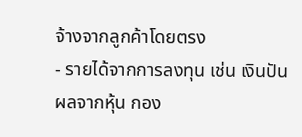จ้างจากลูกค้าโดยตรง
- รายได้จากการลงทุน เช่น เงินปันผลจากหุ้น กอง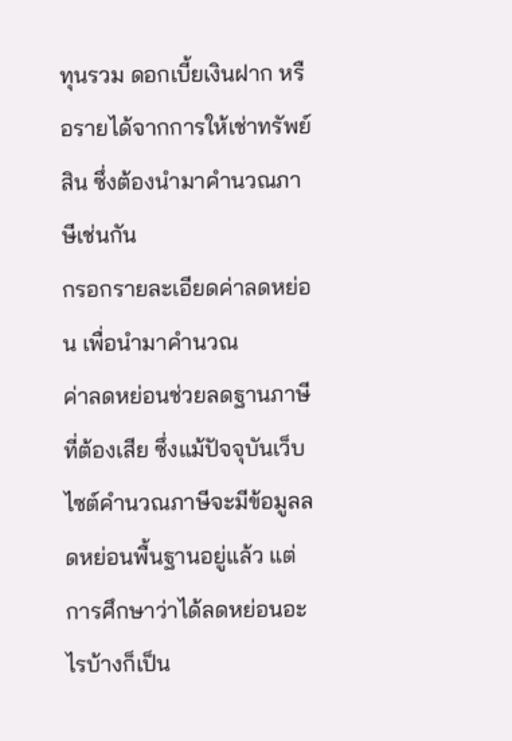ทุนรวม ดอกเบี้ยเงินฝาก หรือรายได้จากการให้เช่าทรัพย์สิน ซึ่งต้องนำมาคำนวณภาษีเช่นกัน
กรอกรายละเอียดค่าลดหย่อน เพื่อนำมาคำนวณ
ค่าลดหย่อนช่วยลดฐานภาษีที่ต้องเสีย ซึ่งแม้ปัจจุบันเว็บไซต์คำนวณภาษีจะมีข้อมูลลดหย่อนพื้นฐานอยู่แล้ว แต่การศึกษาว่าได้ลดหย่อนอะไรบ้างก็เป็น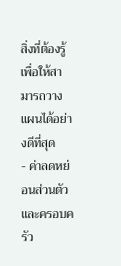สิ่งที่ต้องรู้ เพื่อให้สามารถวางแผนได้อย่างดีที่สุด
- ค่าลดหย่อนส่วนตัวและครอบครัว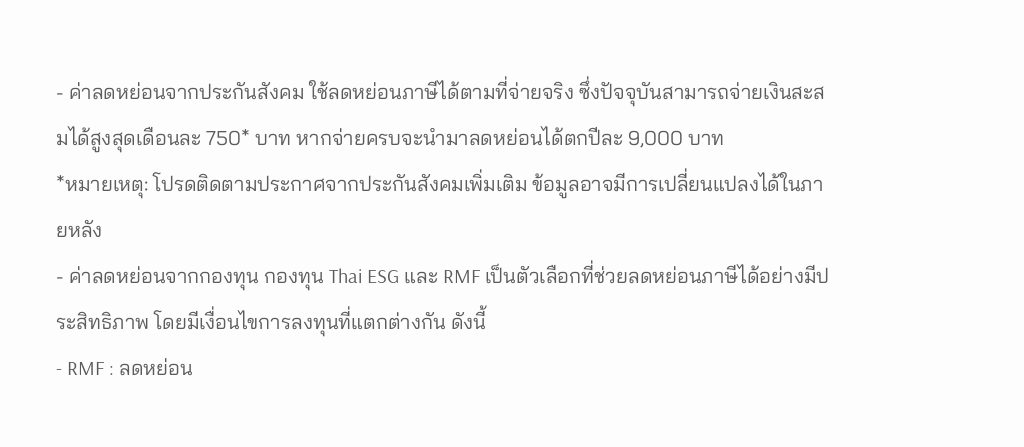- ค่าลดหย่อนจากประกันสังคม ใช้ลดหย่อนภาษีได้ตามที่จ่ายจริง ซึ่งปัจจุบันสามารถจ่ายเงินสะสมได้สูงสุดเดือนละ 750* บาท หากจ่ายครบจะนำมาลดหย่อนได้ตกปีละ 9,000 บาท
*หมายเหตุ: โปรดติดตามประกาศจากประกันสังคมเพิ่มเติม ข้อมูลอาจมีการเปลี่ยนแปลงได้ในภายหลัง
- ค่าลดหย่อนจากกองทุน กองทุน Thai ESG และ RMF เป็นตัวเลือกที่ช่วยลดหย่อนภาษีได้อย่างมีประสิทธิภาพ โดยมีเงื่อนไขการลงทุนที่แตกต่างกัน ดังนี้
- RMF : ลดหย่อน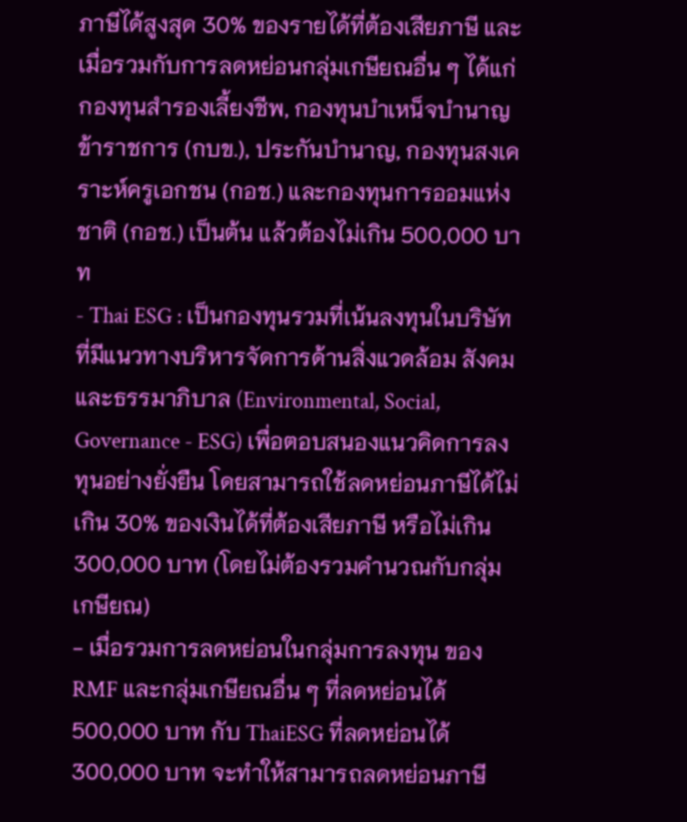ภาษีได้สูงสุด 30% ของรายได้ที่ต้องเสียภาษี และเมื่อรวมกับการลดหย่อนกลุ่มเกษียณอื่น ๆ ได้แก่ กองทุนสำรองเลี้ยงชีพ, กองทุนบำเหน็จบำนาญข้าราชการ (กบข.), ประกันบำนาญ, กองทุนสงเคราะห์ครูเอกชน (กอช.) และกองทุนการออมแห่งชาติ (กอช.) เป็นต้น แล้วต้องไม่เกิน 500,000 บาท
- Thai ESG : เป็นกองทุนรวมที่เน้นลงทุนในบริษัทที่มีแนวทางบริหารจัดการด้านสิ่งแวดล้อม สังคมและธรรมาภิบาล (Environmental, Social, Governance - ESG) เพื่อตอบสนองแนวคิดการลงทุนอย่างยั่งยืน โดยสามารถใช้ลดหย่อนภาษีได้ไม่เกิน 30% ของเงินได้ที่ต้องเสียภาษี หรือไม่เกิน 300,000 บาท (โดยไม่ต้องรวมคำนวณกับกลุ่มเกษียณ)
- เมื่อรวมการลดหย่อนในกลุ่มการลงทุน ของ RMF และกลุ่มเกษียณอื่น ๆ ที่ลดหย่อนได้ 500,000 บาท กับ ThaiESG ที่ลดหย่อนได้ 300,000 บาท จะทำให้สามารถลดหย่อนภาษี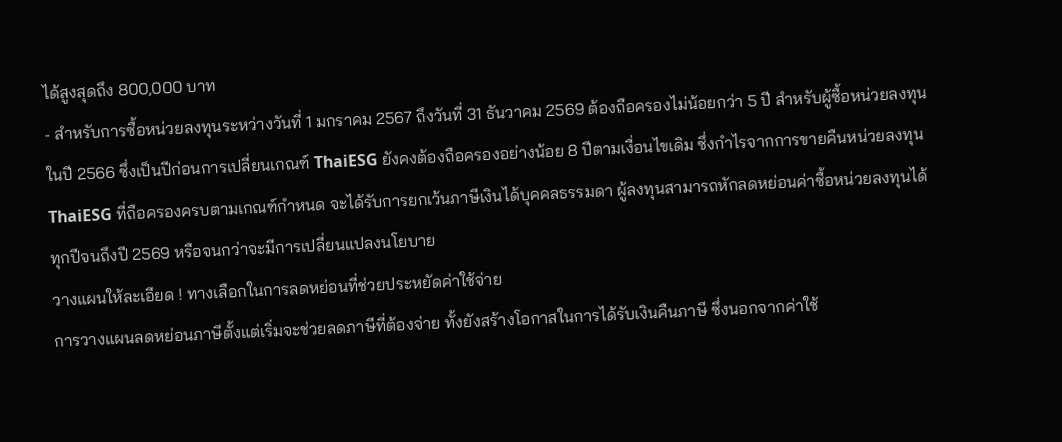ได้สูงสุดถึง 800,000 บาท
- สำหรับการซื้อหน่วยลงทุนระหว่างวันที่ 1 มกราคม 2567 ถึงวันที่ 31 ธันวาคม 2569 ต้องถือครองไม่น้อยกว่า 5 ปี สำหรับผู้ซื้อหน่วยลงทุนในปี 2566 ซึ่งเป็นปีก่อนการเปลี่ยนเกณฑ์ ThaiESG ยังคงต้องถือครองอย่างน้อย 8 ปีตามเงื่อนไขเดิม ซึ่งกำไรจากการขายคืนหน่วยลงทุน ThaiESG ที่ถือครองครบตามเกณฑ์กำหนด จะได้รับการยกเว้นภาษีเงินได้บุคคลธรรมดา ผู้ลงทุนสามารถหักลดหย่อนค่าซื้อหน่วยลงทุนได้ทุกปีจนถึงปี 2569 หรือจนกว่าจะมีการเปลี่ยนแปลงนโยบาย
วางแผนให้ละเอียด ! ทางเลือกในการลดหย่อนที่ช่วยประหยัดค่าใช้จ่าย
การวางแผนลดหย่อนภาษีตั้งแต่เริ่มจะช่วยลดภาษีที่ต้องจ่าย ทั้งยังสร้างโอกาสในการได้รับเงินคืนภาษี ซึ่งนอกจากค่าใช้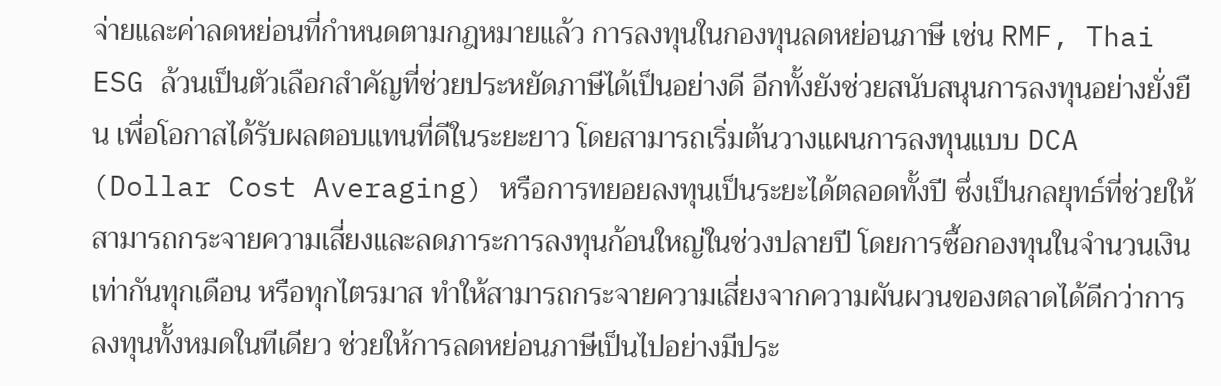จ่ายและค่าลดหย่อนที่กำหนดตามกฎหมายแล้ว การลงทุนในกองทุนลดหย่อนภาษี เช่น RMF, Thai ESG ล้วนเป็นตัวเลือกสำคัญที่ช่วยประหยัดภาษีได้เป็นอย่างดี อีกทั้งยังช่วยสนับสนุนการลงทุนอย่างยั่งยืน เพื่อโอกาสได้รับผลตอบแทนที่ดีในระยะยาว โดยสามารถเริ่มต้นวางแผนการลงทุนแบบ DCA (Dollar Cost Averaging) หรือการทยอยลงทุนเป็นระยะได้ตลอดทั้งปี ซึ่งเป็นกลยุทธ์ที่ช่วยให้สามารถกระจายความเสี่ยงและลดภาระการลงทุนก้อนใหญ่ในช่วงปลายปี โดยการซื้อกองทุนในจำนวนเงินเท่ากันทุกเดือน หรือทุกไตรมาส ทำให้สามารถกระจายความเสี่ยงจากความผันผวนของตลาดได้ดีกว่าการลงทุนทั้งหมดในทีเดียว ช่วยให้การลดหย่อนภาษีเป็นไปอย่างมีประ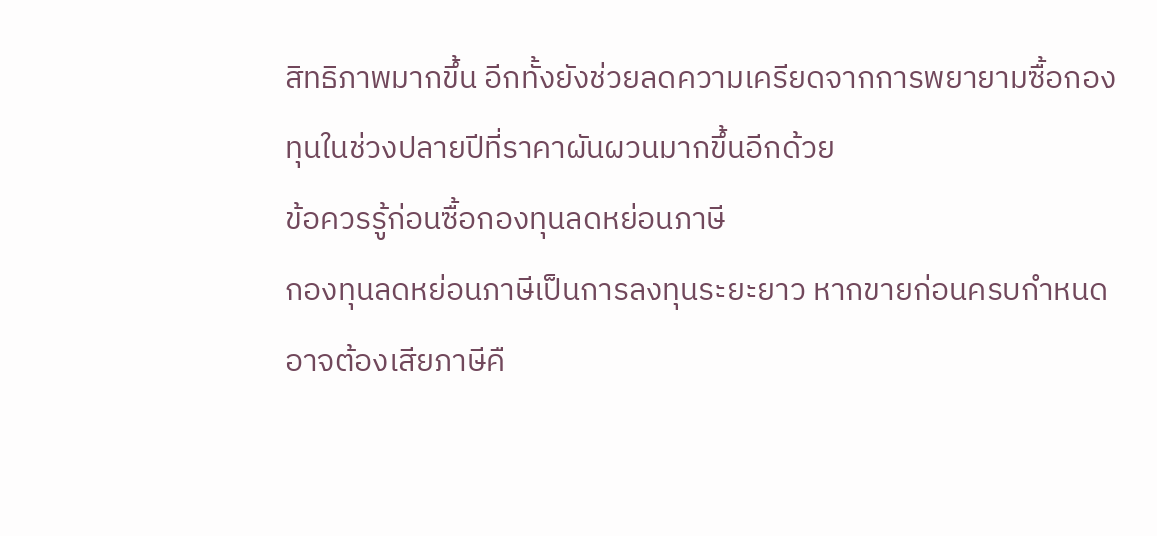สิทธิภาพมากขึ้น อีกทั้งยังช่วยลดความเครียดจากการพยายามซื้อกองทุนในช่วงปลายปีที่ราคาผันผวนมากขึ้นอีกด้วย
ข้อควรรู้ก่อนซื้อกองทุนลดหย่อนภาษี
กองทุนลดหย่อนภาษีเป็นการลงทุนระยะยาว หากขายก่อนครบกำหนด อาจต้องเสียภาษีคื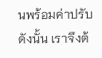นพร้อมค่าปรับ ดังนั้น เราจึงต้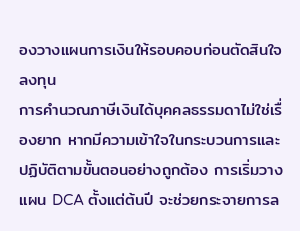องวางแผนการเงินให้รอบคอบก่อนตัดสินใจลงทุน
การคำนวณภาษีเงินได้บุคคลธรรมดาไม่ใช่เรื่องยาก หากมีความเข้าใจในกระบวนการและปฏิบัติตามขั้นตอนอย่างถูกต้อง การเริ่มวางแผน DCA ตั้งแต่ต้นปี จะช่วยกระจายการล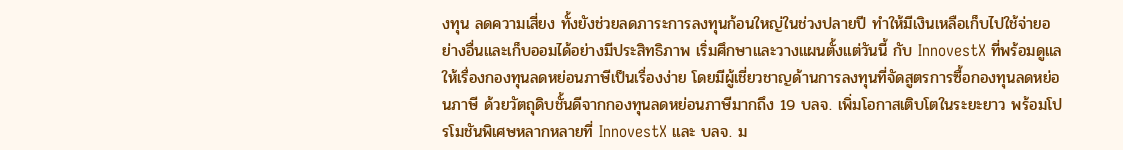งทุน ลดความเสี่ยง ทั้งยังช่วยลดภาระการลงทุนก้อนใหญ่ในช่วงปลายปี ทำให้มีเงินเหลือเก็บไปใช้จ่ายอย่างอื่นและเก็บออมได้อย่างมีประสิทธิภาพ เริ่มศึกษาและวางแผนตั้งแต่วันนี้ กับ InnovestX ที่พร้อมดูแลให้เรื่องกองทุนลดหย่อนภาษีเป็นเรื่องง่าย โดยมีผู้เชี่ยวชาญด้านการลงทุนที่จัดสูตรการซื้อกองทุนลดหย่อนภาษี ด้วยวัตถุดิบชั้นดีจากกองทุนลดหย่อนภาษีมากถึง 19 บลจ. เพิ่มโอกาสเติบโตในระยะยาว พร้อมโปรโมชันพิเศษหลากหลายที่ InnovestX และ บลจ. ม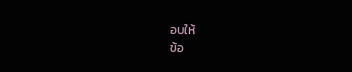อบให้
ข้อ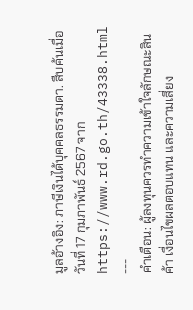มูลอ้างอิง: ภาษีเงินได้บุคคลธรรมดา. สืบค้นเมื่อวันที่ 17 กุมภาพันธ์ 2567 จาก https://www.rd.go.th/43338.html
---
คำเตือน: ผู้ลงทุนควรทำความเข้าใจลักษณะสินค้า เงื่อนไขผลตอบแทน และความเสี่ยง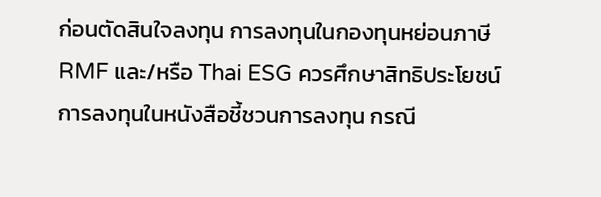ก่อนตัดสินใจลงทุน การลงทุนในกองทุนหย่อนภาษี RMF และ/หรือ Thai ESG ควรศึกษาสิทธิประโยชน์การลงทุนในหนังสือชี้ชวนการลงทุน กรณี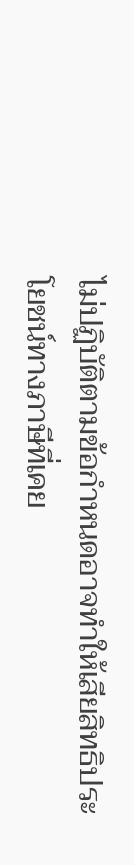ไม่ปฏิบัติตามข้อกำหนดอาจทำให้เสียสิทธิประโยชน์ทางภาษีที่เคย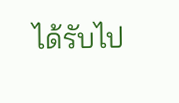ได้รับไป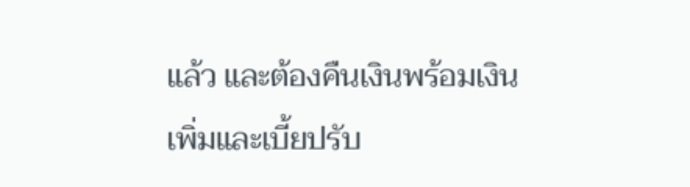แล้ว และต้องคืนเงินพร้อมเงินเพิ่มและเบี้ยปรับ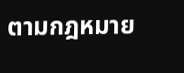ตามกฎหมาย